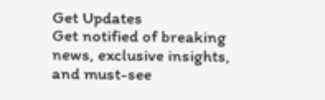Get Updates
Get notified of breaking news, exclusive insights, and must-see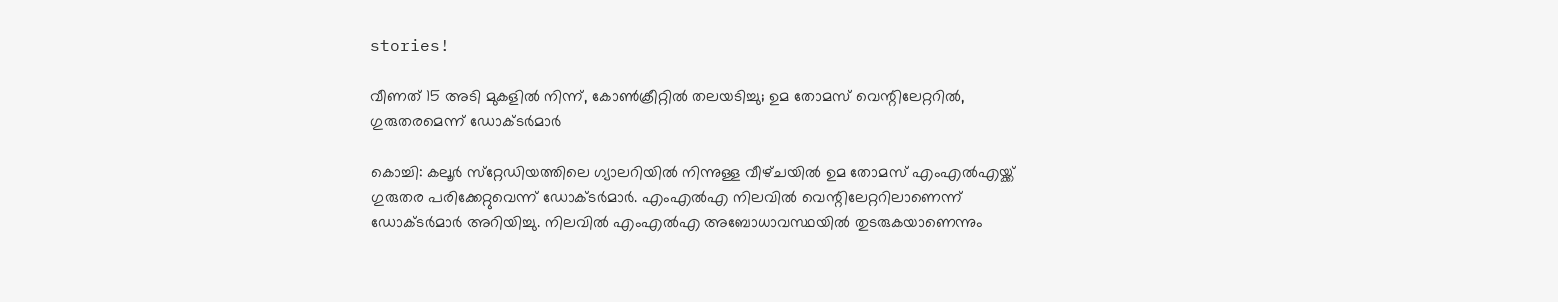stories!

വീണത് 15 അടി മുകളിൽ നിന്ന്, കോൺക്രീറ്റിൽ തലയടിച്ചു; ഉമ തോമസ് വെന്റിലേറ്ററിൽ, ഗുരുതരമെന്ന് ഡോക്‌ടർമാർ

കൊച്ചി: കലൂർ സ്‌റ്റേഡിയത്തിലെ ഗ്യാലറിയിൽ നിന്നുള്ള വീഴ്‌ചയിൽ ഉമ തോമസ് എംഎൽഎയ്ക്ക് ഗുരുതര പരിക്കേറ്റുവെന്ന് ഡോക്‌ടർമാർ. എംഎൽഎ നിലവിൽ വെന്റിലേറ്ററിലാണെന്ന് ഡോക്‌ടർമാർ അറിയിച്ചു. നിലവിൽ എംഎൽഎ അബോധാവസ്ഥയിൽ തുടരുകയാണെന്നും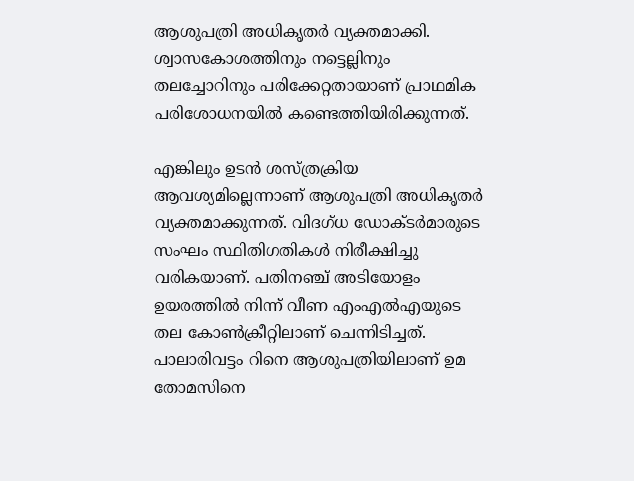ആശുപത്രി അധികൃതർ വ്യക്തമാക്കി. ശ്വാസകോശത്തിനും നട്ടെല്ലിനും തലച്ചോറിനും പരിക്കേറ്റതായാണ് പ്രാഥമിക പരിശോധനയിൽ കണ്ടെത്തിയിരിക്കുന്നത്.

എങ്കിലും ഉടൻ ശസ്ത്രക്രിയ ആവശ്യമില്ലെന്നാണ് ആശുപത്രി അധികൃതർ വ്യക്തമാക്കുന്നത്. വിദഗ്‌ധ ഡോക്‌ടർമാരുടെ സംഘം സ്ഥിതിഗതികൾ നിരീക്ഷിച്ചു വരികയാണ്. പതിനഞ്ച് അടിയോളം ഉയരത്തിൽ നിന്ന് വീണ എംഎൽഎയുടെ തല കോൺക്രീറ്റിലാണ് ചെന്നിടിച്ചത്. പാലാരിവട്ടം റിനെ ആശുപത്രിയിലാണ് ഉമ തോമസിനെ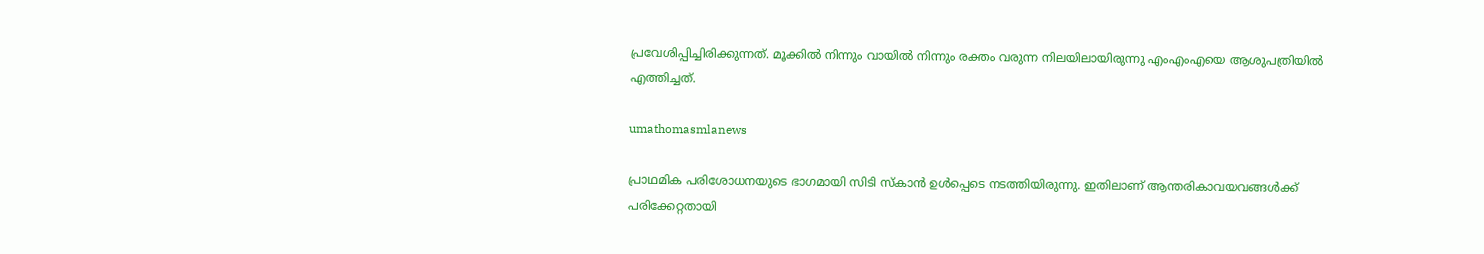പ്രവേശിപ്പിച്ചിരിക്കുന്നത്. മൂക്കിൽ നിന്നും വായിൽ നിന്നും രക്തം വരുന്ന നിലയിലായിരുന്നു എംഎംഎയെ ആശുപത്രിയിൽ എത്തിച്ചത്.

umathomasmlanews

പ്രാഥമിക പരിശോധനയുടെ ഭാഗമായി സിടി സ്‌കാൻ ഉൾപ്പെടെ നടത്തിയിരുന്നു. ഇതിലാണ് ആന്തരികാവയവങ്ങൾക്ക് പരിക്കേറ്റതായി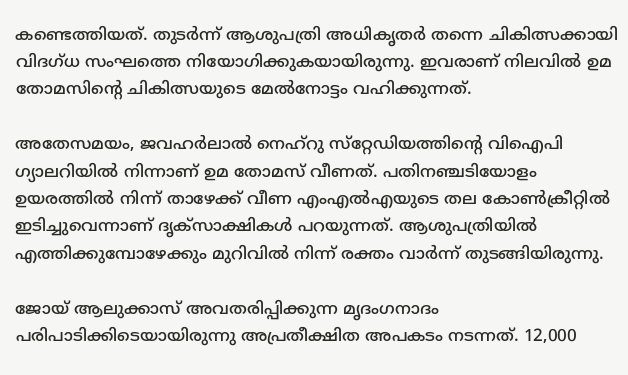കണ്ടെത്തിയത്. തുടർന്ന് ആശുപത്രി അധികൃതർ തന്നെ ചികിത്സക്കായി വിദഗ്‌ധ സംഘത്തെ നിയോഗിക്കുകയായിരുന്നു. ഇവരാണ് നിലവിൽ ഉമ തോമസിന്റെ ചികിത്സയുടെ മേൽനോട്ടം വഹിക്കുന്നത്.

അതേസമയം, ജവഹർലാൽ നെഹ്‌റു സ്‌റ്റേഡിയത്തിന്റെ വിഐപി ഗ്യാലറിയിൽ നിന്നാണ് ഉമ തോമസ് വീണത്. പതിനഞ്ചടിയോളം ഉയരത്തിൽ നിന്ന് താഴേക്ക് വീണ എംഎൽഎയുടെ തല കോൺക്രീറ്റിൽ ഇടിച്ചുവെന്നാണ് ദൃക്‌സാക്ഷികൾ പറയുന്നത്. ആശുപത്രിയിൽ എത്തിക്കുമ്പോഴേക്കും മുറിവിൽ നിന്ന് രക്തം വാർന്ന് തുടങ്ങിയിരുന്നു.

ജോയ് ആലുക്കാസ് അവതരിപ്പിക്കുന്ന മൃദംഗനാദം പരിപാടിക്കിടെയായിരുന്നു അപ്രതീക്ഷിത അപകടം നടന്നത്. 12,000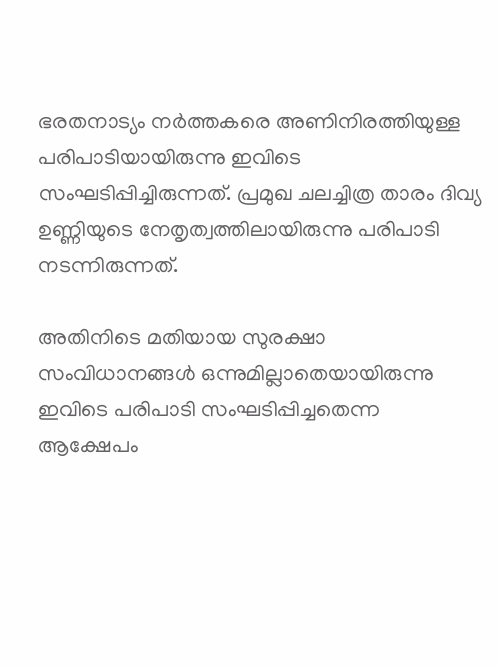ഭരതനാട്യം നര്‍ത്തകരെ അണിനിരത്തിയുള്ള പരിപാടിയായിരുന്നു ഇവിടെ സംഘടിപ്പിച്ചിരുന്നത്. പ്രമുഖ ചലച്ചിത്ര താരം ദിവ്യ ഉണ്ണിയുടെ നേതൃത്വത്തിലായിരുന്നു പരിപാടി നടന്നിരുന്നത്.

അതിനിടെ മതിയായ സുരക്ഷാ സംവിധാനങ്ങൾ ഒന്നുമില്ലാതെയായിരുന്നു ഇവിടെ പരിപാടി സംഘടിപ്പിച്ചതെന്ന ആക്ഷേപം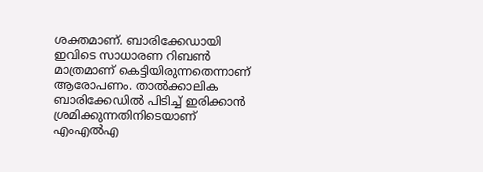ശക്തമാണ്. ബാരിക്കേഡായി ഇവിടെ സാധാരണ റിബൺ മാത്രമാണ് കെട്ടിയിരുന്നതെന്നാണ് ആരോപണം. താൽക്കാലിക ബാരിക്കേഡിൽ പിടിച്ച് ഇരിക്കാൻ ശ്രമിക്കുന്നതിനിടെയാണ് എംഎൽഎ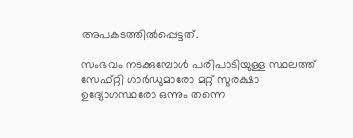അപകടത്തിൽപ്പെട്ടത്.

സംഭവം നടക്കുമ്പോൾ പരിപാടിയുള്ള സ്ഥലത്ത് സേഫ്റ്റി ഗാർഡുമാരോ മറ്റ് സുരക്ഷാ ഉദ്യോഗസ്ഥരോ ഒന്നും തന്നെ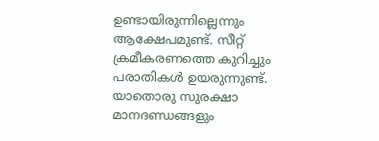ഉണ്ടായിരുന്നില്ലെന്നും ആക്ഷേപമുണ്ട്. സീറ്റ് ക്രമീകരണത്തെ കുറിച്ചും പരാതികൾ ഉയരുന്നുണ്ട്. യാതൊരു സുരക്ഷാ മാനദണ്ഡങ്ങളും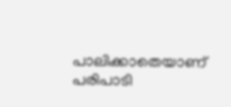പാലിക്കാതെയാണ് പരിപാടി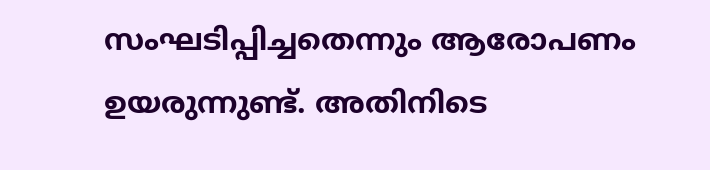സംഘടിപ്പിച്ചതെന്നും ആരോപണം ഉയരുന്നുണ്ട്. അതിനിടെ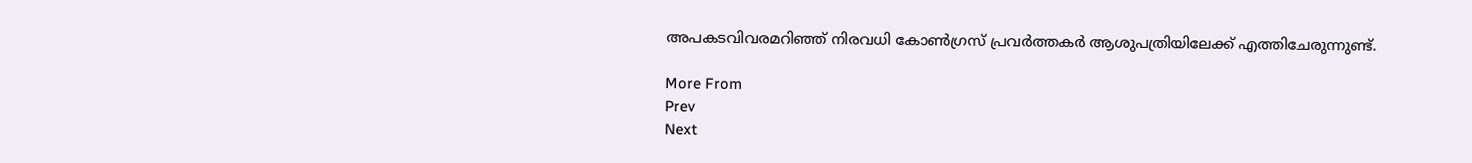അപകടവിവരമറിഞ്ഞ് നിരവധി കോൺഗ്രസ് പ്രവർത്തകർ ആശുപത്രിയിലേക്ക് എത്തിചേരുന്നുണ്ട്.

More From
Prev
Next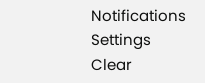Notifications
Settings
Clear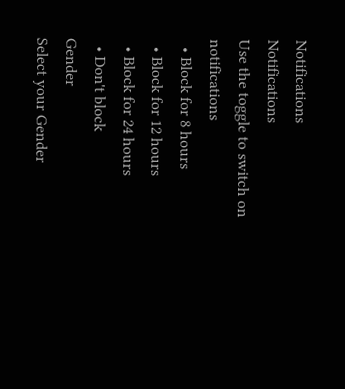Notifications
Notifications
Use the toggle to switch on notifications
  • Block for 8 hours
  • Block for 12 hours
  • Block for 24 hours
  • Don't block
Gender
Select your Gender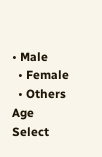• Male
  • Female
  • Others
Age
Select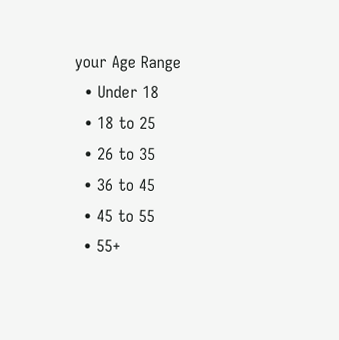your Age Range
  • Under 18
  • 18 to 25
  • 26 to 35
  • 36 to 45
  • 45 to 55
  • 55+